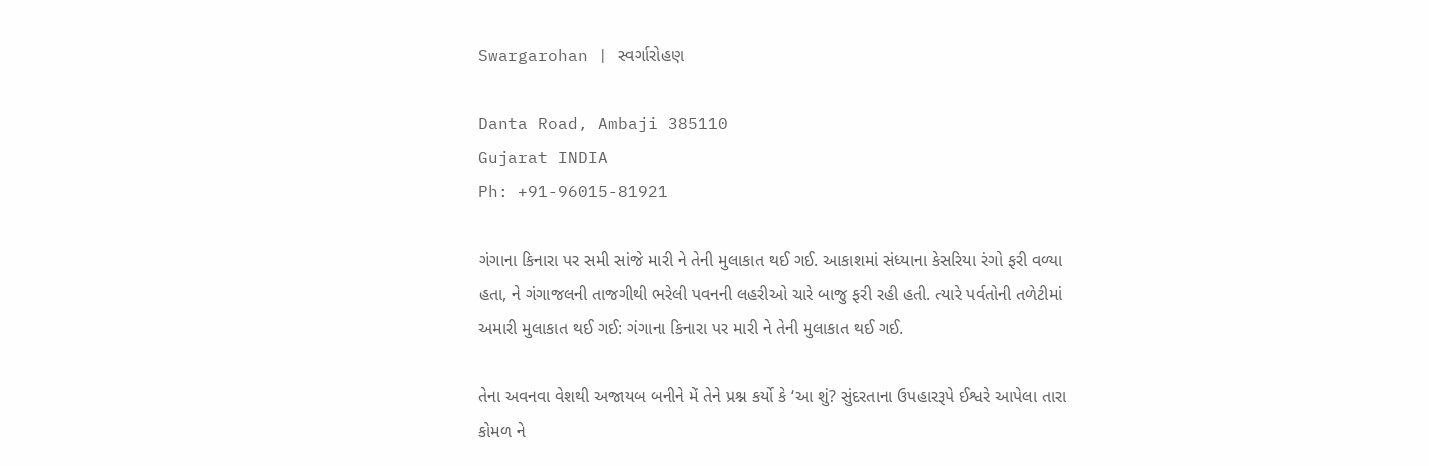Swargarohan | સ્વર્ગારોહણ

Danta Road, Ambaji 385110
Gujarat INDIA
Ph: +91-96015-81921

ગંગાના કિનારા પર સમી સાંજે મારી ને તેની મુલાકાત થઈ ગઈ. આકાશમાં સંધ્યાના કેસરિયા રંગો ફરી વળ્યા હતા, ને ગંગાજલની તાજગીથી ભરેલી પવનની લહરીઓ ચારે બાજુ ફરી રહી હતી. ત્યારે પર્વતોની તળેટીમાં અમારી મુલાકાત થઈ ગઈ: ગંગાના કિનારા પર મારી ને તેની મુલાકાત થઈ ગઈ.

તેના અવનવા વેશથી અજાયબ બનીને મેં તેને પ્રશ્ન કર્યો કે ‘આ શું? સુંદરતાના ઉપહારરૂપે ઈશ્વરે આપેલા તારા કોમળ ને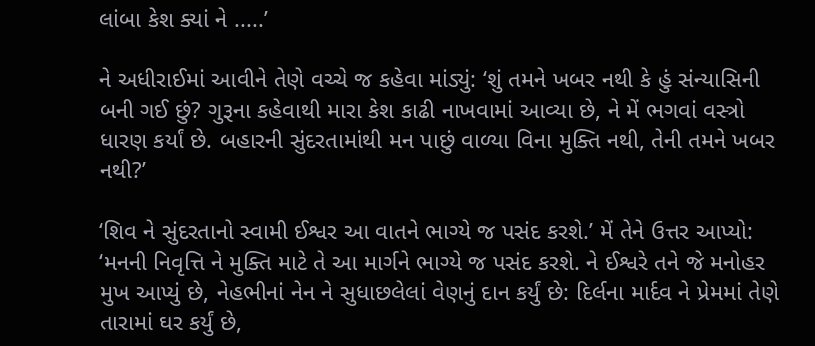લાંબા કેશ ક્યાં ને .....’

ને અધીરાઈમાં આવીને તેણે વચ્ચે જ કહેવા માંડ્યું: ‘શું તમને ખબર નથી કે હું સંન્યાસિની બની ગઈ છું? ગુરૂના કહેવાથી મારા કેશ કાઢી નાખવામાં આવ્યા છે, ને મેં ભગવાં વસ્ત્રો ધારણ કર્યાં છે. બહારની સુંદરતામાંથી મન પાછું વાળ્યા વિના મુક્તિ નથી, તેની તમને ખબર નથી?’

‘શિવ ને સુંદરતાનો સ્વામી ઈશ્વર આ વાતને ભાગ્યે જ પસંદ કરશે.’ મેં તેને ઉત્તર આપ્યો: ‘મનની નિવૃત્તિ ને મુક્તિ માટે તે આ માર્ગને ભાગ્યે જ પસંદ કરશે. ને ઈશ્વરે તને જે મનોહર મુખ આપ્યું છે, નેહભીનાં નેન ને સુધાછલેલાં વેણનું દાન કર્યું છે: દિર્લના માર્દવ ને પ્રેમમાં તેણે તારામાં ઘર કર્યું છે,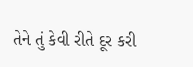તેને તું કેવી રીતે દૂર કરી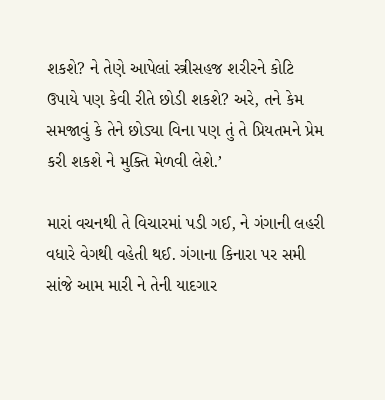શકશે? ને તેણે આપેલાં સ્ત્રીસહજ શરીરને કોટિ ઉપાયે પણ કેવી રીતે છોડી શકશે? અરે, તને કેમ સમજાવું કે તેને છોડ્યા વિના પણ તું તે પ્રિયતમને પ્રેમ કરી શકશે ને મુક્તિ મેળવી લેશે.’

મારાં વચનથી તે વિચારમાં પડી ગઈ, ને ગંગાની લહરી વધારે વેગથી વહેતી થઈ. ગંગાના કિનારા પર સમી સાંજે આમ મારી ને તેની યાદગાર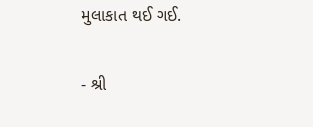મુલાકાત થઈ ગઈ.

- શ્રી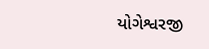યોગેશ્વરજી